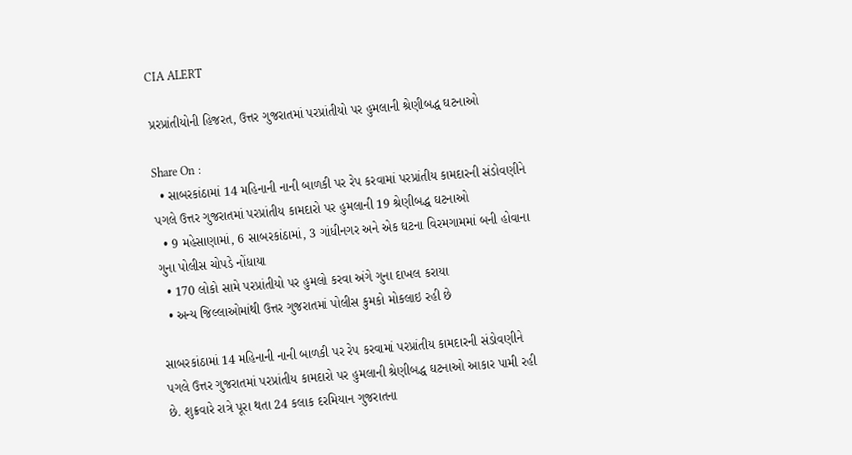CIA ALERT

પ્રરપ્રાંતીયોની હિજરત, ઉત્તર ગુજરાતમાં પરપ્રાંતીયો પર હુમલાની શ્રેણીબદ્ધ ઘટનાઓ

Share On :
  • સાબરકાંઠામાં 14 મહિનાની નાની બાળકી પર રેપ કરવામાં પરપ્રાંતીય કામદારની સંડોવણીને પગલે ઉત્તર ગુજરાતમાં પરપ્રાંતીય કામદારો પર હુમલાની 19 શ્રેણીબદ્ધ ઘટનાઓ
  • 9 મહેસાણામાં, 6 સાબરકાંઠામાં, 3 ગાંધીનગર અને એક ઘટના વિરમગામમાં બની હોવાના ગુના પોલીસ ચોપડે નોંધાયા
  • 170 લોકો સામે પરપ્રાંતીયો પર હુમલો કરવા અંગે ગુના દાખલ કરાયા
  • અન્ય જિલ્લાઓમાંથી ઉત્તર ગુજરાતમાં પોલીસ કુમકો મોકલાઇ રહી છે

સાબરકાંઠામાં 14 મહિનાની નાની બાળકી પર રેપ કરવામાં પરપ્રાંતીય કામદારની સંડોવણીને પગલે ઉત્તર ગુજરાતમાં પરપ્રાંતીય કામદારો પર હુમલાની શ્રેણીબદ્ધ ઘટનાઓ આકાર પામી રહી છે. શુક્રવારે રાત્રે પૂરા થતા 24 કલાક દરમિયાન ગુજરાતના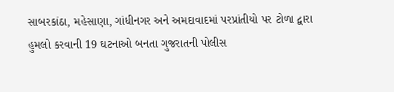સાબરકાંઠા, મહેસાણા, ગાંધીનગર અને અમદાવાદમાં પરપ્રાંતીયો પર ટોળા દ્વારા હુમલો કરવાની 19 ઘટનાઓ બનતા ગુજરાતની પોલીસ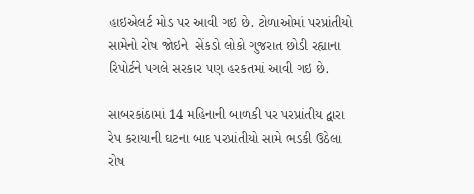હાઇએલર્ટ મોડ પર આવી ગઇ છે. ટોળાઓમાં પરપ્રાંતીયો સામેનો રોષ જોઇને  સેંકડો લોકો ગુજરાત છોડી રહ્યાના રિપોર્ટને પગલે સરકાર પણ હરકતમાં આવી ગઇ છે.

સાબરકાંઠામાં 14 મહિનાની બાળકી પર પરપ્રાંતીય દ્વારા રેપ કરાયાની ઘટના બાદ પરપ્રાંતીયો સામે ભડકી ઉઠેલા રોષ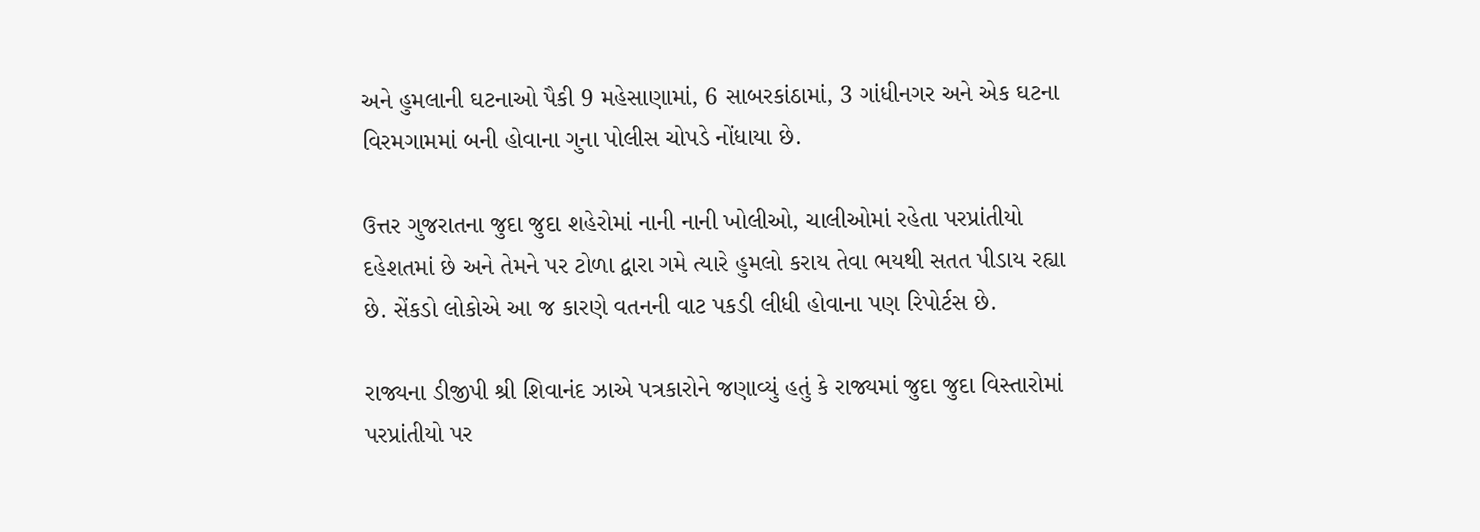અને હુમલાની ઘટનાઓ પૈકી 9 મહેસાણામાં, 6 સાબરકાંઠામાં, 3 ગાંધીનગર અને એક ઘટના વિરમગામમાં બની હોવાના ગુના પોલીસ ચોપડે નોંધાયા છે.

ઉત્તર ગુજરાતના જુદા જુદા શહેરોમાં નાની નાની ખોલીઓ, ચાલીઓમાં રહેતા પરપ્રાંતીયો દહેશતમાં છે અને તેમને પર ટોળા દ્વારા ગમે ત્યારે હુમલો કરાય તેવા ભયથી સતત પીડાય રહ્યા છે. સેંકડો લોકોએ આ જ કારણે વતનની વાટ પકડી લીધી હોવાના પણ રિપોર્ટસ છે.

રાજ્યના ડીજીપી શ્રી શિવાનંદ ઝાએ પત્રકારોને જણાવ્યું હતું કે રાજ્યમાં જુદા જુદા વિસ્તારોમાં પરપ્રાંતીયો પર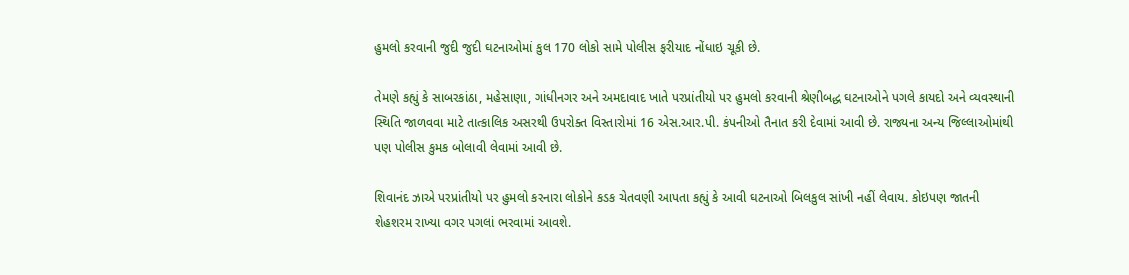હુમલો કરવાની જુદી જુદી ઘટનાઓમાં કુલ 170 લોકો સામે પોલીસ ફરીયાદ નોંધાઇ ચૂકી છે.

તેમણે કહ્યું કે સાબરકાંઠા, મહેસાણા, ગાંધીનગર અને અમદાવાદ ખાતે પરપ્રાંતીયો પર હુમલો કરવાની શ્રેણીબદ્ધ ઘટનાઓને પગલે કાયદો અને વ્યવસ્થાની સ્થિતિ જાળવવા માટે તાત્કાલિક અસરથી ઉપરોક્ત વિસ્તારોમાં 16 એસ.આર.પી. કંપનીઓ તૈનાત કરી દેવામાં આવી છે. રાજ્યના અન્ય જિલ્લાઓમાંથી પણ પોલીસ કુમક બોલાવી લેવામાં આવી છે.

શિવાનંદ ઝાએ પરપ્રાંતીયો પર હુમલો કરનારા લોકોને કડક ચેતવણી આપતા કહ્યું કે આવી ઘટનાઓ બિલકુલ સાંખી નહીં લેવાય. કોઇપણ જાતની શેહશરમ રાખ્યા વગર પગલાં ભરવામાં આવશે.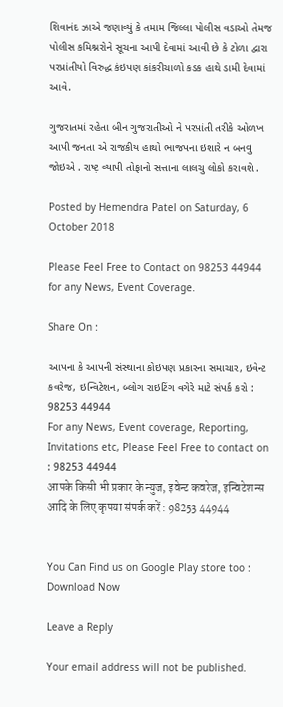શિવાનંદ ઝાએ જણાવ્યું કે તમામ જિલ્લા પોલીસ વડાઓ તેમજ પોલીસ કમિશ્નરોને સૂચના આપી દેવામાં આવી છે કે ટોળા દ્વારા પરપ્રાંતીયો વિરુદ્ધ કંઇપણ કાંકરીચાળો કડક હાથે ડામી દેવામાં આવે.

ગુજરાતમાં રહેતા બીન ગુજરાતીઓ ને પરપ઼ાંતી તરીકે ઓળખ આપી જનતા એ રાજકીય હાથો ભાજપના ઇશારે ન બનવુ જોઇએ . રાષ્ટ઼ વ્યાપી તોફાનો સત્તાના લાલચુ લોકો કરાવશે .

Posted by Hemendra Patel on Saturday, 6 October 2018

Please Feel Free to Contact on 98253 44944 for any News, Event Coverage.

Share On :

આપના કે આપની સંસ્થાના કોઇપણ પ્રકારના સમાચાર, ઇવેન્ટ કવરેજ, ઇન્વિટેશન, બ્લોગ રાઇટિંગ વગેરે માટે સંપર્ક કરો : 98253 44944
For any News, Event coverage, Reporting, Invitations etc, Please Feel Free to contact on : 98253 44944
आपके किसी भी प्रकार के न्युज, इवेन्ट कवरेज, इन्विटेशन्स आदि के लिए कृपया संपर्क करें : 98253 44944


You Can Find us on Google Play store too : Download Now

Leave a Reply

Your email address will not be published.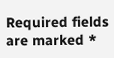Required fields are marked *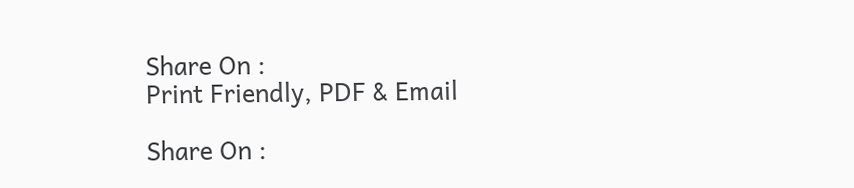Share On :
Print Friendly, PDF & Email

Share On :